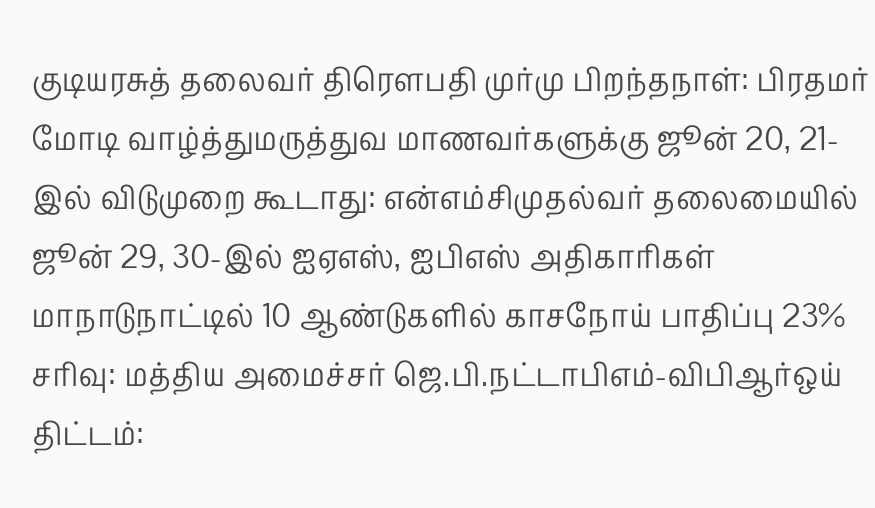குடியரசுத் தலைவர் திரௌபதி முர்மு பிறந்தநாள்: பிரதமர் மோடி வாழ்த்துமருத்துவ மாணவர்களுக்கு ஜூன் 20, 21-இல் விடுமுறை கூடாது: என்எம்சிமுதல்வர் தலைமையில் ஜூன் 29, 30-இல் ஐஏஎஸ், ஐபிஎஸ் அதிகாரிகள் மாநாடுநாட்டில் 10 ஆண்டுகளில் காசநோய் பாதிப்பு 23% சரிவு: மத்திய அமைச்சர் ஜெ.பி.நட்டாபிஎம்-விபிஆர்ஒய் திட்டம்: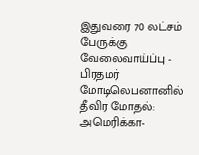இதுவரை 70 லட்சம் பேருக்கு வேலைவாய்ப்பு - பிரதமர் மோடிலெபனானில் தீவிர மோதல்: அமெரிக்கா-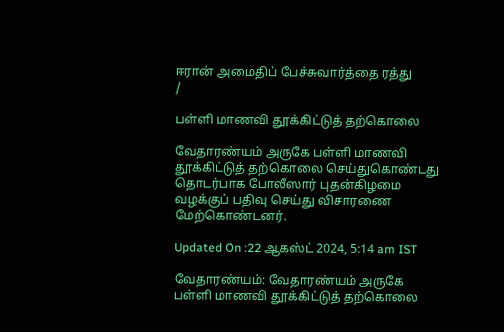ஈரான் அமைதிப் பேச்சுவார்த்தை ரத்து
/

பள்ளி மாணவி தூக்கிட்டுத் தற்கொலை

வேதாரண்யம் அருகே பள்ளி மாணவி தூக்கிட்டுத் தற்கொலை செய்துகொண்டது தொடர்பாக போலீஸார் புதன்கிழமை வழக்குப் பதிவு செய்து விசாரணை மேற்கொண்டனர்.

Updated On :22 ஆகஸ்ட் 2024, 5:14 am IST

வேதாரண்யம்: வேதாரண்யம் அருகே பள்ளி மாணவி தூக்கிட்டுத் தற்கொலை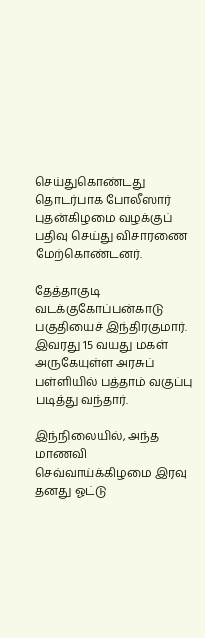செய்துகொண்டது தொடர்பாக போலீஸார் புதன்கிழமை வழக்குப் பதிவு செய்து விசாரணை மேற்கொண்டனர்.

தேத்தாகுடி வடக்குகோப்பன்காடு பகுதியைச் இந்திரகுமார். இவரது 15 வயது மகள் அருகேயுள்ள அரசுப் பள்ளியில் பத்தாம் வகுப்பு படித்து வந்தார்.

இந்நிலையில், அந்த மாணவி செவ்வாய்க்கிழமை இரவு தனது ஓட்டு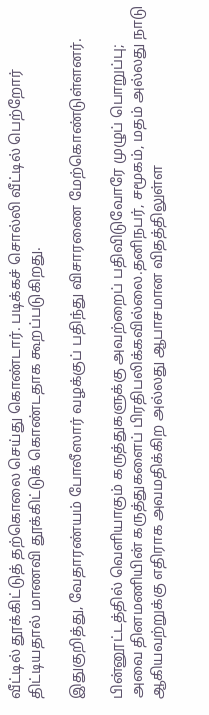வீட்டில் தூக்கிட்டுத் தற்கொலை செய்து கொண்டார். படிக்கச் சொல்லி வீட்டில் பெற்றோர் திட்டியதால் மாணவி தூக்கிட்டுக் கொண்டதாக கூறப்படுகிறது.

இதுகுறித்து, வேதாரண்யம் போலீஸார் வழக்குப் பதிந்து விசாரணை மேற்கொண்டுள்ளனர்.

பின்னூட்டத்தில் வெளியாகும் கருத்துகளுக்கு அவற்றைப் பதிவிடுவோரே முழுப் பொறுப்பு; அவை தினமணியின் கருத்துகளைப் பிரதிபலிக்கவில்லை.தனிநபர், சமூகம், மதம் அல்லது நாடு ஆகியவற்றுக்கு எதிராக அவமதிக்கிற அல்லது ஆபாசமான விதத்திலுள்ள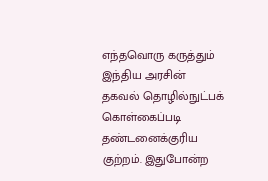எந்தவொரு கருத்தும் இந்திய அரசின் தகவல் தொழில்நுட்பக் கொள்கைப்படி தண்டனைக்குரிய குற்றம். இதுபோன்ற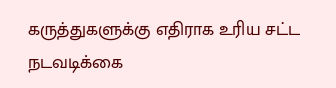கருத்துகளுக்கு எதிராக உரிய சட்ட நடவடிக்கை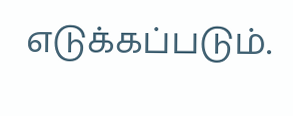எடுக்கப்படும்.